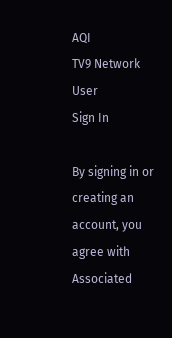AQI
TV9 Network
User
Sign In

By signing in or creating an account, you agree with Associated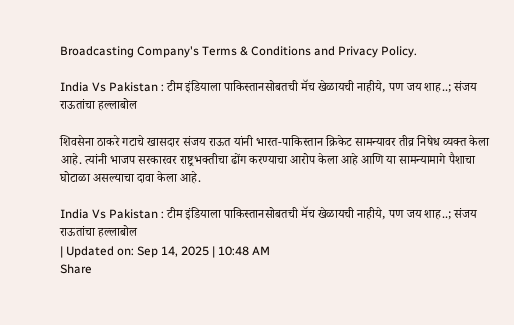Broadcasting Company's Terms & Conditions and Privacy Policy.

India Vs Pakistan : टीम इंडियाला पाकिस्तानसोबतची मॅच खेळायची नाहीये, पण जय शाह..; संजय राऊतांचा हल्लाबोल

शिवसेना ठाकरे गटाचे खासदार संजय राऊत यांनी भारत-पाकिस्तान क्रिकेट सामन्यावर तीव्र निषेध व्यक्त केला आहे. त्यांनी भाजप सरकारवर राष्ट्रभक्तीचा ढोंग करण्याचा आरोप केला आहे आणि या सामन्यामागे पैशाचा घोटाळा असल्याचा दावा केला आहे.

India Vs Pakistan : टीम इंडियाला पाकिस्तानसोबतची मॅच खेळायची नाहीये, पण जय शाह..; संजय राऊतांचा हल्लाबोल
| Updated on: Sep 14, 2025 | 10:48 AM
Share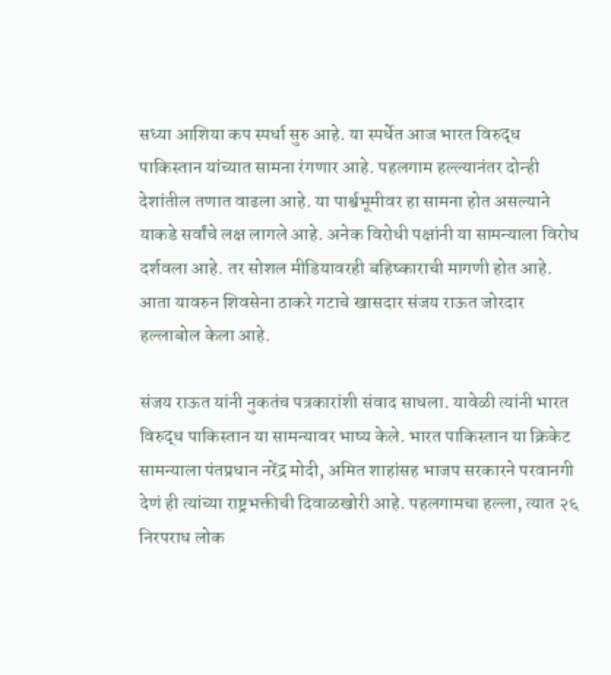सध्या आशिया कप स्पर्धा सुरु आहे. या स्पर्धेत आज भारत विरुद्ध पाकिस्तान यांच्यात सामना रंगणार आहे. पहलगाम हल्ल्यानंतर दोन्ही देशांतील तणात वाढला आहे. या पार्श्वभूमीवर हा सामना होत असल्याने याकडे सर्वांचे लक्ष लागले आहे. अनेक विरोधी पक्षांनी या सामन्याला विरोध दर्शवला आहे. तर सोशल मीडियावरही बहिष्काराची मागणी होत आहे. आता यावरुन शिवसेना ठाकरे गटाचे खासदार संजय राऊत जोरदार हल्लाबोल केला आहे.

संजय राऊत यांनी नुकतंच पत्रकारांशी संवाद साधला. यावेळी त्यांनी भारत विरुद्ध पाकिस्तान या सामन्यावर भाष्य केले. भारत पाकिस्तान या क्रिकेट सामन्याला पंतप्रधान नरेंद्र मोदी, अमित शाहांसह भाजप सरकारने परवानगी देणं ही त्यांच्या राष्ट्रभक्तीची दिवाळखोरी आहे. पहलगामचा हल्ला, त्यात २६ निरपराध लोक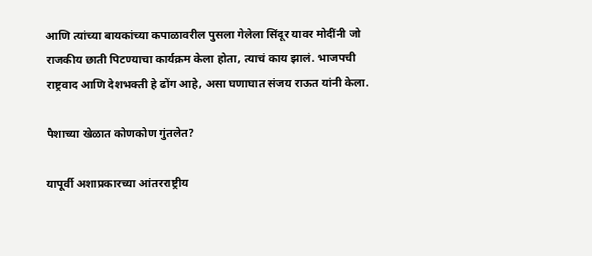आणि त्यांच्या बायकांच्या कपाळावरील पुसला गेलेला सिंदूर यावर मोदींनी जो राजकीय छाती पिटण्याचा कार्यक्रम केला होता, त्याचं काय झालं. भाजपची राष्ट्रवाद आणि देशभक्ती हे ढोंग आहे, असा घणाघात संजय राऊत यांनी केला.

पैशाच्या खेळात कोणकोण गुंतलेत?

यापूर्वी अशाप्रकारच्या आंतरराष्ट्रीय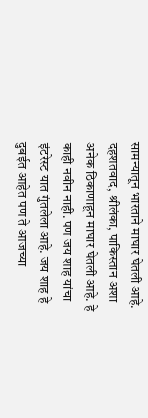सामन्यातून भारताने माघार घेतली आहे. दहशतवाद, श्रीलंका, पाकिस्तान अशा अनेक ठिकाणाहून माघार घेतली आहे. हे काही नवीन नाही. पण जय शाह यांचा इंटरेस्ट यात गुंतलेला आहे. जय शाह हे दुबईत आहेत पण ते आजच्या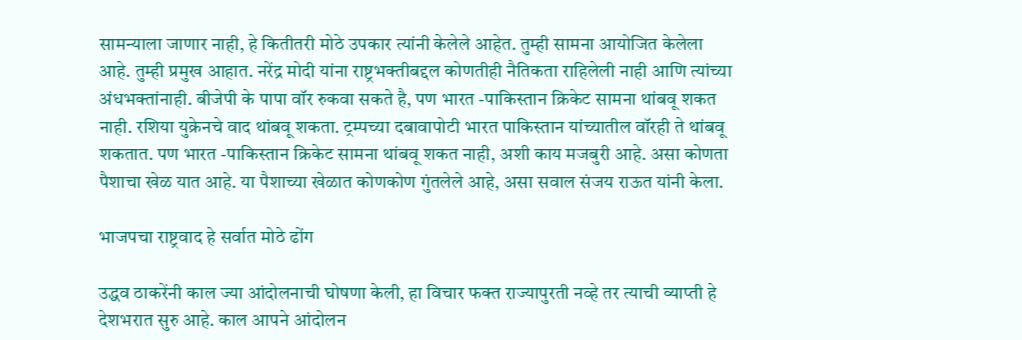सामन्याला जाणार नाही, हे कितीतरी मोठे उपकार त्यांनी केलेले आहेत. तुम्ही सामना आयोजित केलेला आहे. तुम्ही प्रमुख आहात. नरेंद्र मोदी यांना राष्ट्रभक्तीबद्दल कोणतीही नैतिकता राहिलेली नाही आणि त्यांच्या अंधभक्तांनाही. बीजेपी के पापा वॉर रुकवा सकते है, पण भारत -पाकिस्तान क्रिकेट सामना थांबवू शकत नाही. रशिया युक्रेनचे वाद थांबवू शकता. ट्रम्पच्या दबावापोटी भारत पाकिस्तान यांच्यातील वॉरही ते थांबवू शकतात. पण भारत -पाकिस्तान क्रिकेट सामना थांबवू शकत नाही, अशी काय मजबुरी आहे. असा कोणता पैशाचा खेळ यात आहे. या पैशाच्या खेळात कोणकोण गुंतलेले आहे, असा सवाल संजय राऊत यांनी केला.

भाजपचा राष्ट्रवाद हे सर्वात मोठे ढोंग

उद्धव ठाकरेंनी काल ज्या आंदोलनाची घोषणा केली, हा विचार फक्त राज्यापुरती नव्हे तर त्याची व्याप्ती हे देशभरात सुरु आहे. काल आपने आंदोलन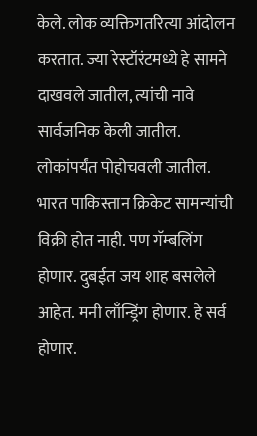केले. लोक व्यक्तिगतरित्या आंदोलन करतात. ज्या रेस्टॉरंटमध्ये हे सामने दाखवले जातील, त्यांची नावे सार्वजनिक केली जातील. लोकांपर्यंत पोहोचवली जातील. भारत पाकिस्तान क्रिकेट सामन्यांची विक्री होत नाही. पण गॅम्बलिंग होणार. दुबईत जय शाह बसलेले आहेत. मनी लाँन्ड्रिंग होणार. हे सर्व होणार.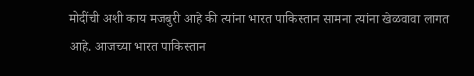मोदींची अशी काय मजबुरी आहे की त्यांना भारत पाकिस्तान सामना त्यांना खेळवावा लागत आहे. आजच्या भारत पाकिस्तान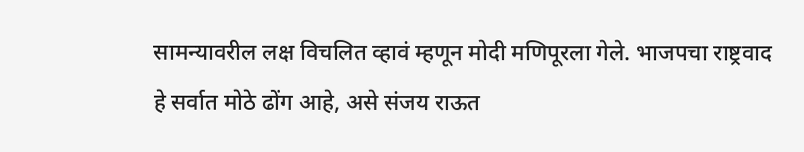सामन्यावरील लक्ष विचलित व्हावं म्हणून मोदी मणिपूरला गेले. भाजपचा राष्ट्रवाद हे सर्वात मोठे ढोंग आहे, असे संजय राऊत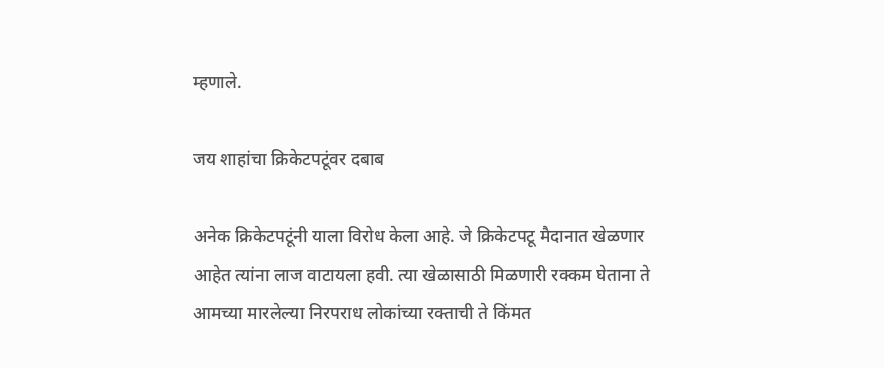म्हणाले.

जय शाहांचा क्रिकेटपटूंवर दबाब

अनेक क्रिकेटपटूंनी याला विरोध केला आहे. जे क्रिकेटपटू मैदानात खेळणार आहेत त्यांना लाज वाटायला हवी. त्या खेळासाठी मिळणारी रक्कम घेताना ते आमच्या मारलेल्या निरपराध लोकांच्या रक्ताची ते किंमत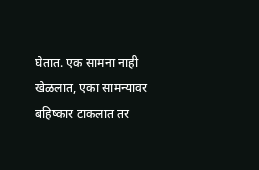घेतात. एक सामना नाही खेळलात, एका सामन्यावर बहिष्कार टाकलात तर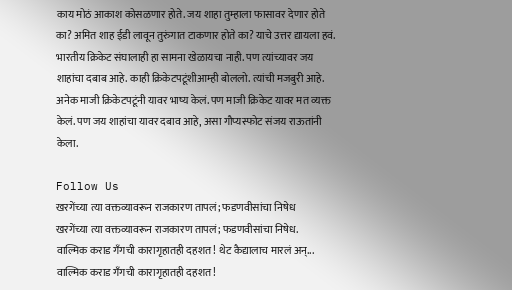काय मोठं आकाश कोसळणार होते. जय शाहा तुम्हाला फासावर देणार होते का? अमित शाह ईडी लावून तुरुंगात टाकणार होते का? याचे उत्तर द्यायला हवं. भारतीय क्रिकेट संघालाही हा सामना खेळायचा नाही. पण त्यांच्यावर जय शाहांचा दबाब आहे. काही क्रिकेटपटूंशीआम्ही बोललो. त्यांची मजबुरी आहे. अनेक माजी क्रिकेटपटूंनी यावर भाष्य केलं. पण माजी क्रिकेट यावर मत व्यक्त केलं. पण जय शाहांचा यावर दबाव आहे, असा गौप्यस्फोट संजय राऊतांनी केला.

Follow Us
खरगेंच्या त्या वक्तव्यावरून राजकारण तापलं; फडणवीसांचा निषेध
खरगेंच्या त्या वक्तव्यावरून राजकारण तापलं; फडणवीसांचा निषेध.
वाल्मिक कराड गँगची कारागृहातही दहशत! थेट कैद्यालाच मारलं अन्...
वाल्मिक कराड गँगची कारागृहातही दहशत!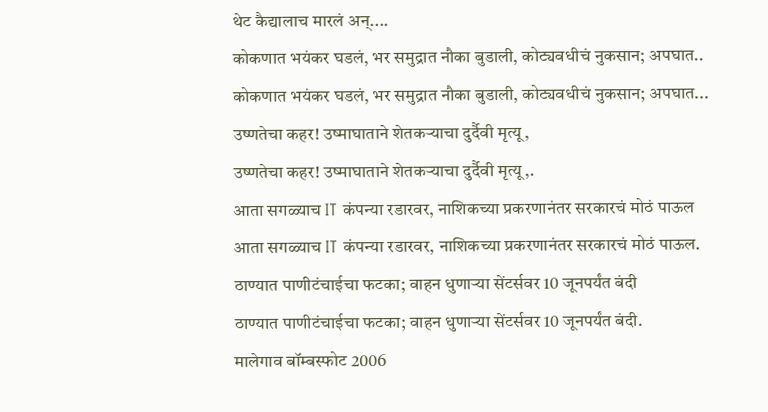थेट कैद्यालाच मारलं अन्....
कोकणात भयंकर घडलं, भर समुद्रात नौका बुडाली, कोट्यवधीचं नुकसान; अपघात..
कोकणात भयंकर घडलं, भर समुद्रात नौका बुडाली, कोट्यवधीचं नुकसान; अपघात...
उष्णतेचा कहर! उष्माघाताने शेतकऱ्याचा दुर्दैवी मृत्यू,
उष्णतेचा कहर! उष्माघाताने शेतकऱ्याचा दुर्दैवी मृत्यू,.
आता सगळ्याच IT कंपन्या रडारवर, नाशिकच्या प्रकरणानंतर सरकारचं मोठं पाऊल
आता सगळ्याच IT कंपन्या रडारवर, नाशिकच्या प्रकरणानंतर सरकारचं मोठं पाऊल.
ठाण्यात पाणीटंचाईचा फटका; वाहन धुणाऱ्या सेंटर्सवर 10 जूनपर्यंत बंदी
ठाण्यात पाणीटंचाईचा फटका; वाहन धुणाऱ्या सेंटर्सवर 10 जूनपर्यंत बंदी.
मालेगाव बॉम्बस्फोट 2006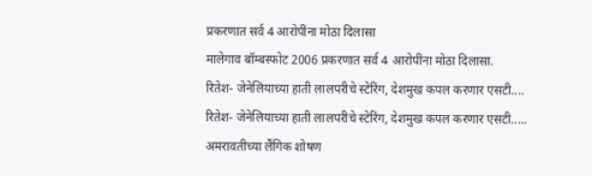प्रकरणात सर्व 4 आरोपींना मोठा दिलासा
मालेगाव बॉम्बस्फोट 2006 प्रकरणात सर्व 4 आरोपींना मोठा दिलासा.
रितेश- जेनेलियाच्या हाती लालपरीचे स्टेरिंग, देशमुख कपल करणार एसटी....
रितेश- जेनेलियाच्या हाती लालपरीचे स्टेरिंग, देशमुख कपल करणार एसटी.....
अमरावतीच्या लैंगिक शोषण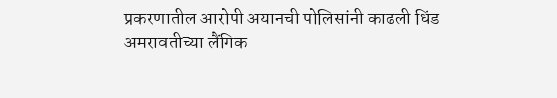प्रकरणातील आरोपी अयानची पोलिसांनी काढली धिंड
अमरावतीच्या लैंगिक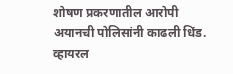शोषण प्रकरणातील आरोपी अयानची पोलिसांनी काढली धिंड.
व्हायरल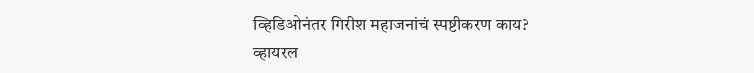व्हिडिओनंतर गिरीश महाजनांचं स्पष्टीकरण काय?
व्हायरल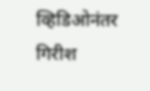व्हिडिओनंतर गिरीश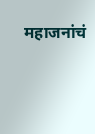महाजनांचं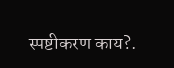स्पष्टीकरण काय?.